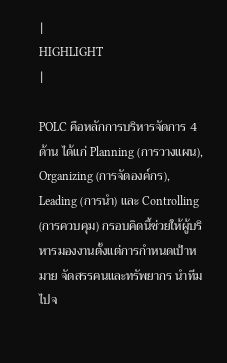|
HIGHLIGHT
|

POLC คือหลักการบริหารจัดการ 4 ด้าน ได้แก่ Planning (การวางแผน), Organizing (การจัดองค์กร), Leading (การนำ) และ Controlling (การควบคุม) กรอบคิดนี้ช่วยให้ผู้บริหารมองงานตั้งแต่การกำหนดเป้าหมาย จัดสรรคนและทรัพยากร นำทีม ไปจ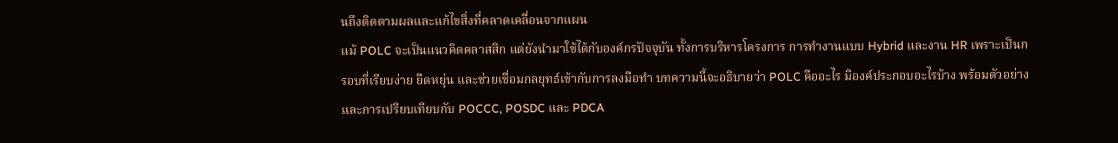นถึงติดตามผลและแก้ไขสิ่งที่คลาดเคลื่อนจากแผน
แม้ POLC จะเป็นแนวคิดคลาสสิก แต่ยังนำมาใช้ได้กับองค์กรปัจจุบัน ทั้งการบริหารโครงการ การทำงานแบบ Hybrid และงาน HR เพราะเป็นกรอบที่เรียบง่าย ยืดหยุ่น และช่วยเชื่อมกลยุทธ์เข้ากับการลงมือทำ บทความนี้จะอธิบายว่า POLC คืออะไร มีองค์ประกอบอะไรบ้าง พร้อมตัวอย่างและการเปรียบเทียบกับ POCCC, POSDC และ PDCA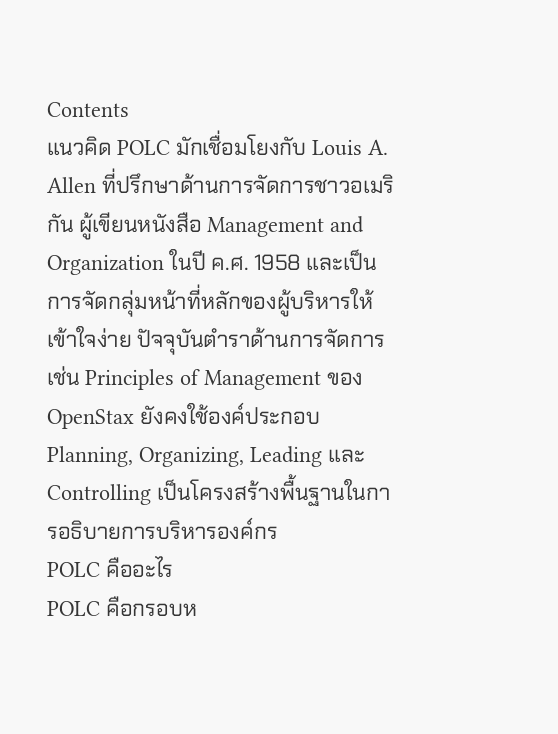Contents
แนวคิด POLC มักเชื่อมโยงกับ Louis A. Allen ที่ปรึกษาด้านการจัดการชาวอเมริกัน ผู้เขียนหนังสือ Management and Organization ในปี ค.ศ. 1958 และเป็นการจัดกลุ่มหน้าที่หลักของผู้บริหารให้เข้าใจง่าย ปัจจุบันตำราด้านการจัดการ เช่น Principles of Management ของ OpenStax ยังคงใช้องค์ประกอบ Planning, Organizing, Leading และ Controlling เป็นโครงสร้างพื้นฐานในการอธิบายการบริหารองค์กร
POLC คืออะไร
POLC คือกรอบห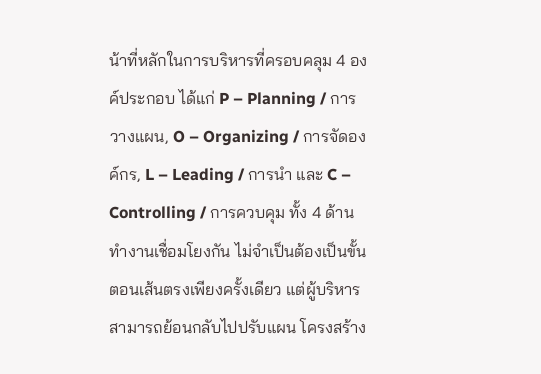น้าที่หลักในการบริหารที่ครอบคลุม 4 องค์ประกอบ ได้แก่ P – Planning / การวางแผน, O – Organizing / การจัดองค์กร, L – Leading / การนำ และ C – Controlling / การควบคุม ทั้ง 4 ด้านทำงานเชื่อมโยงกัน ไม่จำเป็นต้องเป็นขั้นตอนเส้นตรงเพียงครั้งเดียว แต่ผู้บริหารสามารถย้อนกลับไปปรับแผน โครงสร้าง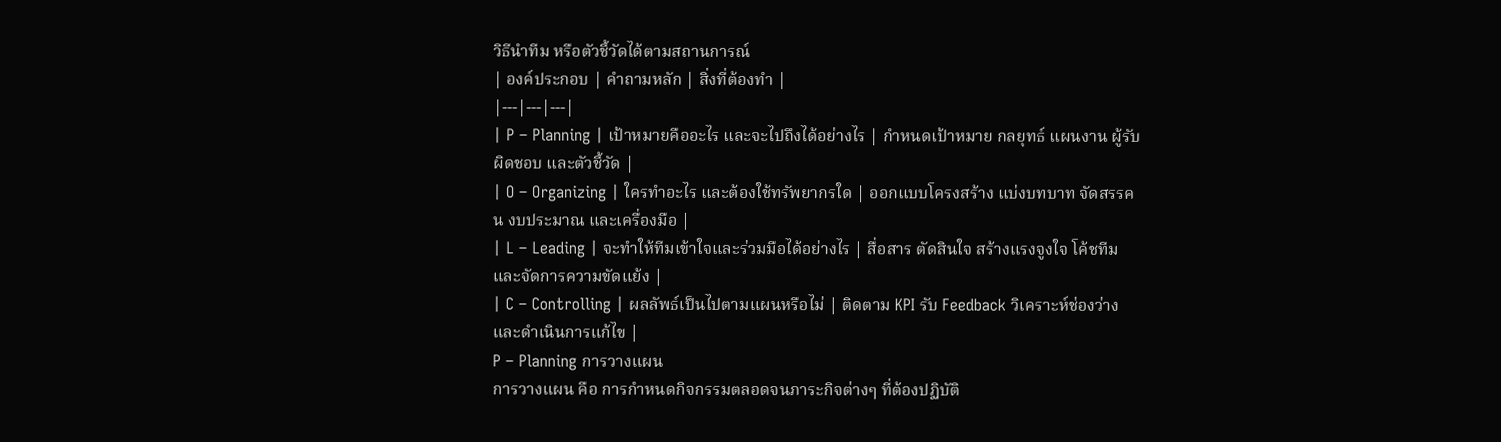วิธีนำทีม หรือตัวชี้วัดได้ตามสถานการณ์
| องค์ประกอบ | คำถามหลัก | สิ่งที่ต้องทำ |
|---|---|---|
| P – Planning | เป้าหมายคืออะไร และจะไปถึงได้อย่างไร | กำหนดเป้าหมาย กลยุทธ์ แผนงาน ผู้รับผิดชอบ และตัวชี้วัด |
| O – Organizing | ใครทำอะไร และต้องใช้ทรัพยากรใด | ออกแบบโครงสร้าง แบ่งบทบาท จัดสรรคน งบประมาณ และเครื่องมือ |
| L – Leading | จะทำให้ทีมเข้าใจและร่วมมือได้อย่างไร | สื่อสาร ตัดสินใจ สร้างแรงจูงใจ โค้ชทีม และจัดการความขัดแย้ง |
| C – Controlling | ผลลัพธ์เป็นไปตามแผนหรือไม่ | ติดตาม KPI รับ Feedback วิเคราะห์ช่องว่าง และดำเนินการแก้ไข |
P – Planning การวางแผน
การวางแผน คือ การกำหนดกิจกรรมตลอดจนภาระกิจต่างๆ ที่ต้องปฏิบัติ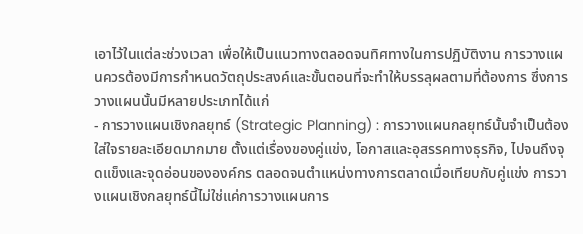เอาไว้ในแต่ละช่วงเวลา เพื่อให้เป็นแนวทางตลอดจนทิศทางในการปฏิบัติงาน การวางแผนควรต้องมีการกำหนดวัตถุประสงค์และขั้นตอนที่จะทำให้บรรลุผลตามที่ต้องการ ซึ่งการวางแผนนั้นมีหลายประเภทได้แก่
- การวางแผนเชิงกลยุทธ์ (Strategic Planning) : การวางแผนกลยุทธ์นั้นจำเป็นต้องใส่ใจรายละเอียดมากมาย ตั้งแต่เรื่องของคู่แข่ง, โอกาสและอุสรรคทางธุรกิจ, ไปจนถึงจุดแข็งและจุดอ่อนขององค์กร ตลอดจนตำแหน่งทางการตลาดเมื่อเทียบกับคู่แข่ง การวางแผนเชิงกลยุทธ์นี้ไม่ใช่แค่การวางแผนการ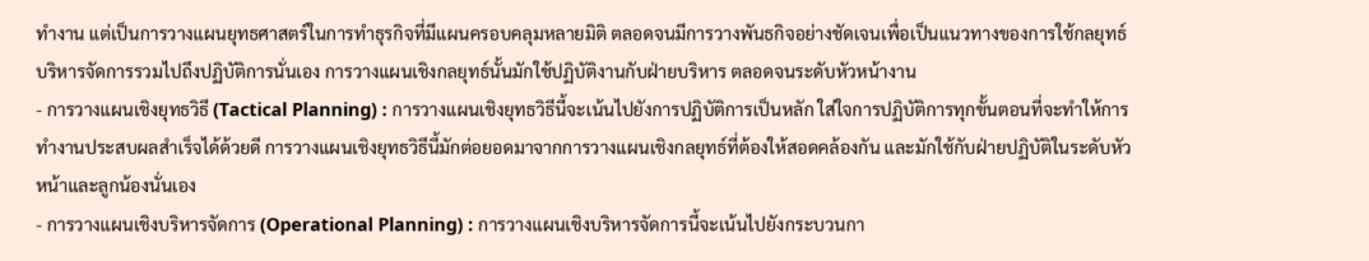ทำงาน แต่เป็นการวางแผนยุทธศาสตร์ในการทำธุรกิจที่มีแผนครอบคลุมหลายมิติ ตลอดจนมีการวางพันธกิจอย่างชัดเจนเพื่อเป็นแนวทางของการใช้กลยุทธ์บริหารจัดการรวมไปถึงปฏิบัติการนั่นเอง การวางแผนเชิงกลยุทธ์นั้นมักใช้ปฏิบัติงานกับฝ่ายบริหาร ตลอดจนระดับหัวหน้างาน
- การวางแผนเชิงยุทธวิธี (Tactical Planning) : การวางแผนเชิงยุทธวิธีนี้จะเน้นไปยังการปฏิบัติการเป็นหลัก ใส่ใจการปฏิบัติการทุกขั้นตอนที่จะทำให้การทำงานประสบผลสำเร็จได้ด้วยดี การวางแผนเชิงยุทธวิธีนี้มักต่อยอดมาจากการวางแผนเชิงกลยุทธ์ที่ต้องให้สอดคล้องกัน และมักใช้กับฝ่ายปฏิบัติในระดับหัวหน้าและลูกน้องนั่นเอง
- การวางแผนเชิงบริหารจัดการ (Operational Planning) : การวางแผนเชิงบริหารจัดการนี้จะเน้นไปยังกระบวนกา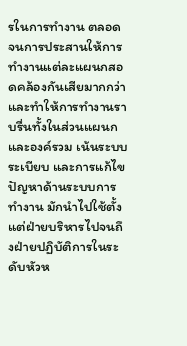รในการทำงาน ตลอดจนการประสานให้การทำงานแต่ละแผนกสอดคล้องกันเสียมากกว่า และทำให้การทำงานราบรื่นทั้งในส่วนแผนกและองค์รวม เน้นระบบ ระเบียบ และการแก้ไขปัญหาด้านระบบการทำงาน มักนำไปใช้ตั้งแต่ฝ่ายบริหารไปจนถึงฝ่ายปฏิบัติการในระดับหัวห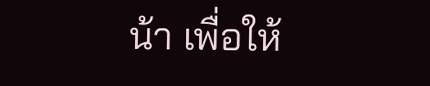น้า เพื่อให้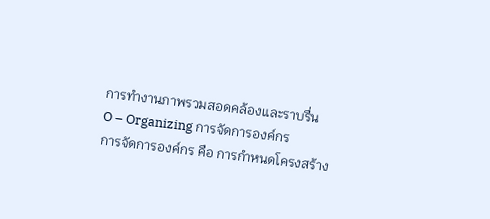การทำงานภาพรวมสอดคล้องและราบรื่น
O – Organizing การจัดการองค์กร
การจัดการองค์กร คือ การกำหนดโครงสร้าง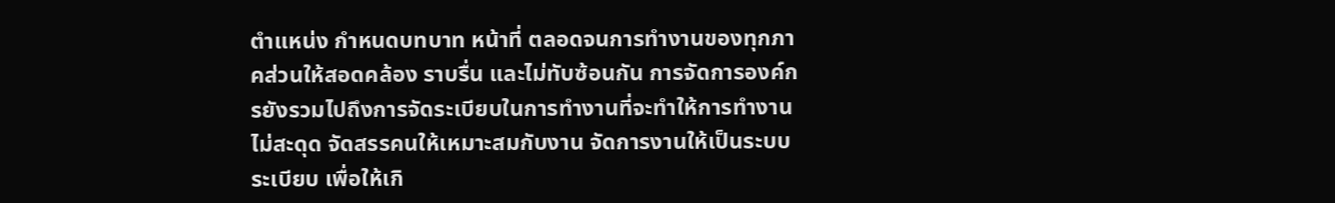ตำแหน่ง กำหนดบทบาท หน้าที่ ตลอดจนการทำงานของทุกภาคส่วนให้สอดคล้อง ราบรื่น และไม่ทับซ้อนกัน การจัดการองค์กรยังรวมไปถึงการจัดระเบียบในการทำงานที่จะทำให้การทำงานไม่สะดุด จัดสรรคนให้เหมาะสมกับงาน จัดการงานให้เป็นระบบระเบียบ เพื่อให้เกิ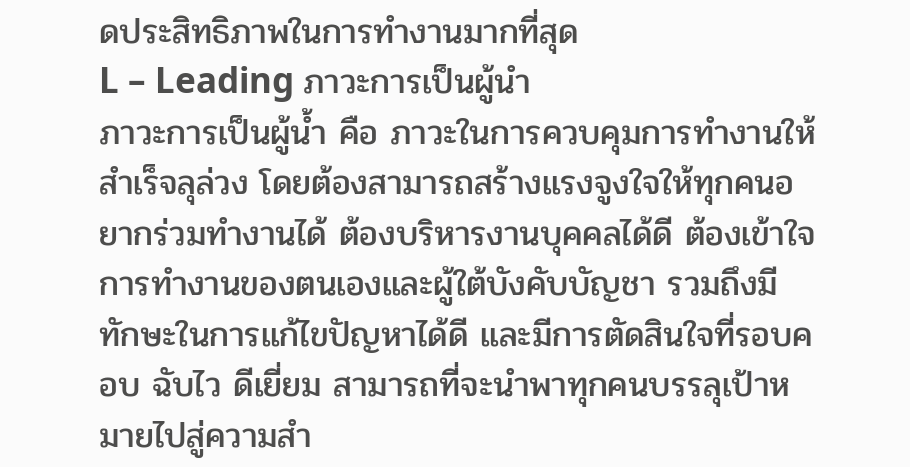ดประสิทธิภาพในการทำงานมากที่สุด
L – Leading ภาวะการเป็นผู้นำ
ภาวะการเป็นผู้น้ำ คือ ภาวะในการควบคุมการทำงานให้สำเร็จลุล่วง โดยต้องสามารถสร้างแรงจูงใจให้ทุกคนอยากร่วมทำงานได้ ต้องบริหารงานบุคคลได้ดี ต้องเข้าใจการทำงานของตนเองและผู้ใต้บังคับบัญชา รวมถึงมีทักษะในการแก้ไขปัญหาได้ดี และมีการตัดสินใจที่รอบคอบ ฉับไว ดีเยี่ยม สามารถที่จะนำพาทุกคนบรรลุเป้าหมายไปสู่ความสำ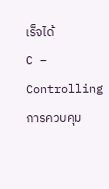เร็จได้
C – Controlling การควบคุม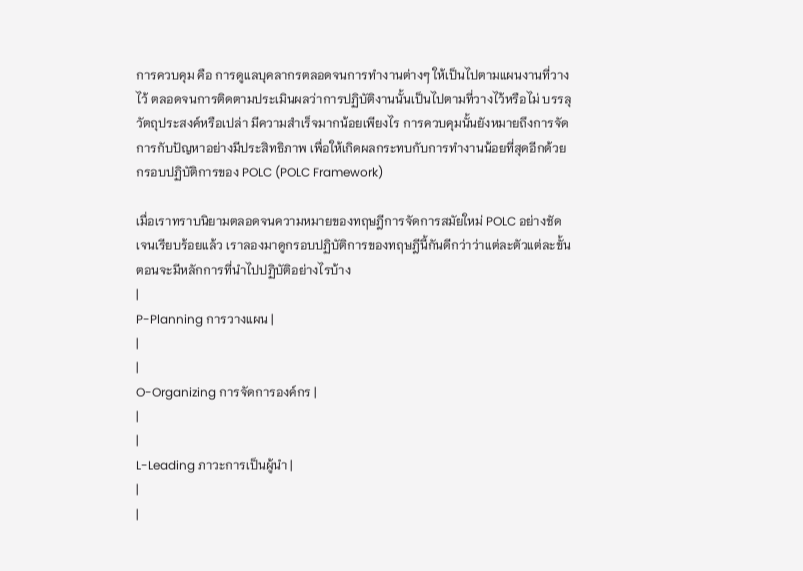การควบคุม คือ การดูแลบุคลากรตลอดจนการทำงานต่างๆ ให้เป็นไปตามแผนงานที่วางไว้ ตลอดจนการติดตามประเมินผลว่าการปฏิบัติงานนั้นเป็นไปตามที่วางไว้หรือไม่ บรรลุวัตถุประสงค์หรือเปล่า มีความสำเร็จมากน้อยเพียงไร การควบคุมนั้นยังหมายถึงการจัดการกับปัญหาอย่างมีประสิทธิภาพ เพื่อให้เกิดผลกระทบกับการทำงานน้อยที่สุดอีกด้วย
กรอบปฏิบัติการของ POLC (POLC Framework)

เมื่อเราทราบนิยามตลอดจนความหมายของทฤษฎีการจัดการสมัยใหม่ POLC อย่างชัดเจนเรียบร้อยแล้ว เราลองมาดูกรอบปฏิบัติการของทฤษฎีนี้กันดีกว่าว่าแต่ละตัวแต่ละขั้นตอนจะมีหลักการที่นำไปปฏิบัติอย่างไรบ้าง
|
P-Planning การวางแผน |
|
|
O-Organizing การจัดการองค์กร |
|
|
L-Leading ภาวะการเป็นผู้นำ |
|
|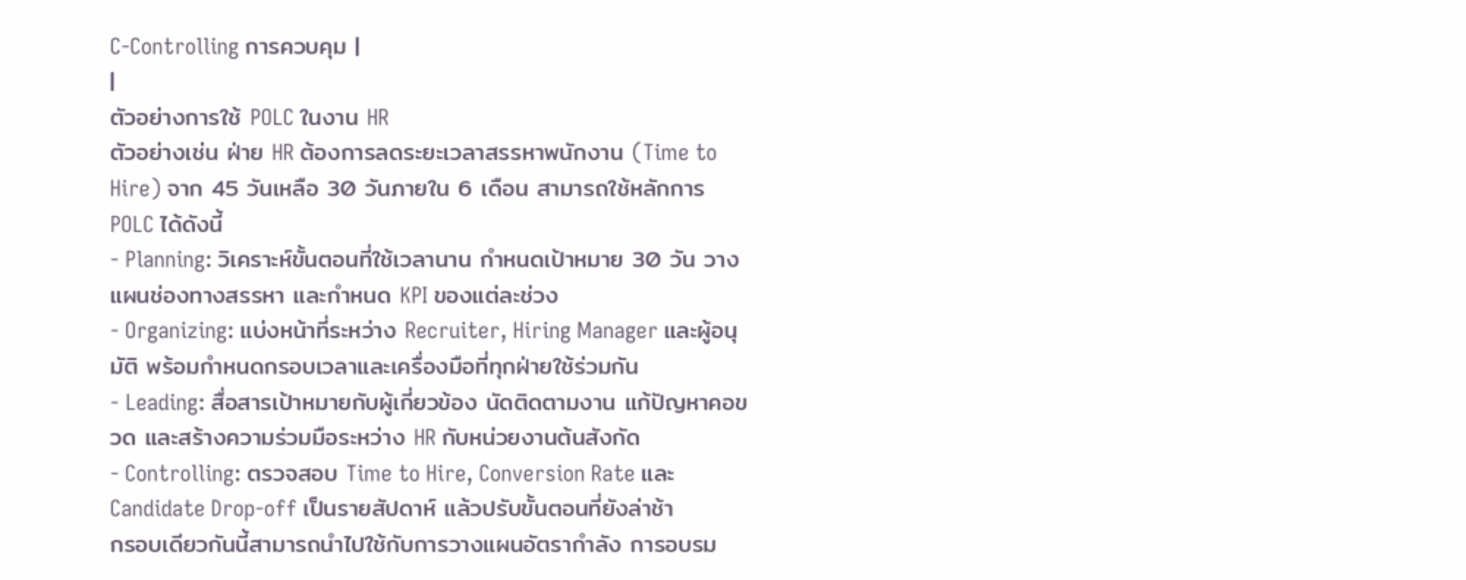C-Controlling การควบคุม |
|
ตัวอย่างการใช้ POLC ในงาน HR
ตัวอย่างเช่น ฝ่าย HR ต้องการลดระยะเวลาสรรหาพนักงาน (Time to Hire) จาก 45 วันเหลือ 30 วันภายใน 6 เดือน สามารถใช้หลักการ POLC ได้ดังนี้
- Planning: วิเคราะห์ขั้นตอนที่ใช้เวลานาน กำหนดเป้าหมาย 30 วัน วางแผนช่องทางสรรหา และกำหนด KPI ของแต่ละช่วง
- Organizing: แบ่งหน้าที่ระหว่าง Recruiter, Hiring Manager และผู้อนุมัติ พร้อมกำหนดกรอบเวลาและเครื่องมือที่ทุกฝ่ายใช้ร่วมกัน
- Leading: สื่อสารเป้าหมายกับผู้เกี่ยวข้อง นัดติดตามงาน แก้ปัญหาคอขวด และสร้างความร่วมมือระหว่าง HR กับหน่วยงานต้นสังกัด
- Controlling: ตรวจสอบ Time to Hire, Conversion Rate และ Candidate Drop-off เป็นรายสัปดาห์ แล้วปรับขั้นตอนที่ยังล่าช้า
กรอบเดียวกันนี้สามารถนำไปใช้กับการวางแผนอัตรากำลัง การอบรม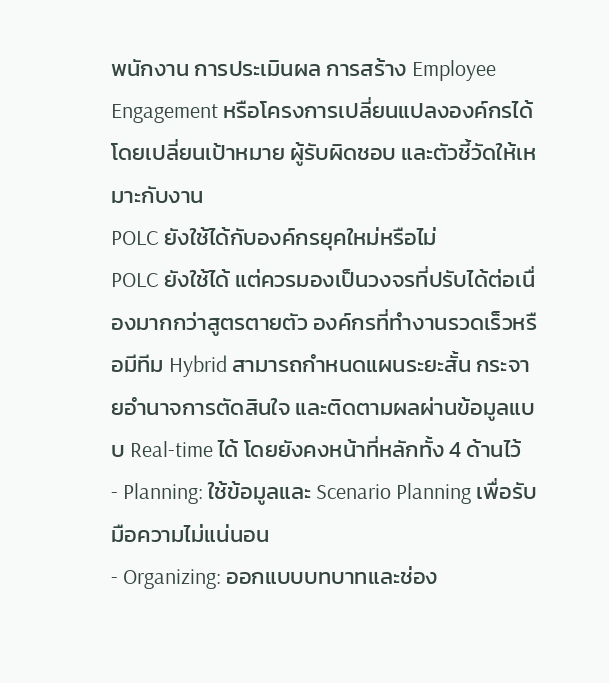พนักงาน การประเมินผล การสร้าง Employee Engagement หรือโครงการเปลี่ยนแปลงองค์กรได้ โดยเปลี่ยนเป้าหมาย ผู้รับผิดชอบ และตัวชี้วัดให้เหมาะกับงาน
POLC ยังใช้ได้กับองค์กรยุคใหม่หรือไม่
POLC ยังใช้ได้ แต่ควรมองเป็นวงจรที่ปรับได้ต่อเนื่องมากกว่าสูตรตายตัว องค์กรที่ทำงานรวดเร็วหรือมีทีม Hybrid สามารถกำหนดแผนระยะสั้น กระจายอำนาจการตัดสินใจ และติดตามผลผ่านข้อมูลแบบ Real-time ได้ โดยยังคงหน้าที่หลักทั้ง 4 ด้านไว้
- Planning: ใช้ข้อมูลและ Scenario Planning เพื่อรับมือความไม่แน่นอน
- Organizing: ออกแบบบทบาทและช่อง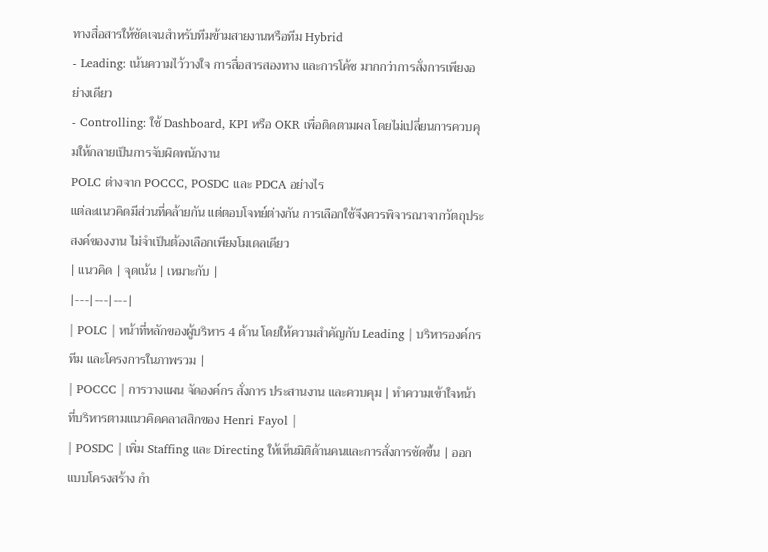ทางสื่อสารให้ชัดเจนสำหรับทีมข้ามสายงานหรือทีม Hybrid
- Leading: เน้นความไว้วางใจ การสื่อสารสองทาง และการโค้ช มากกว่าการสั่งการเพียงอย่างเดียว
- Controlling: ใช้ Dashboard, KPI หรือ OKR เพื่อติดตามผล โดยไม่เปลี่ยนการควบคุมให้กลายเป็นการจับผิดพนักงาน
POLC ต่างจาก POCCC, POSDC และ PDCA อย่างไร
แต่ละแนวคิดมีส่วนที่คล้ายกัน แต่ตอบโจทย์ต่างกัน การเลือกใช้จึงควรพิจารณาจากวัตถุประสงค์ของงาน ไม่จำเป็นต้องเลือกเพียงโมเดลเดียว
| แนวคิด | จุดเน้น | เหมาะกับ |
|---|---|---|
| POLC | หน้าที่หลักของผู้บริหาร 4 ด้าน โดยให้ความสำคัญกับ Leading | บริหารองค์กร ทีม และโครงการในภาพรวม |
| POCCC | การวางแผน จัดองค์กร สั่งการ ประสานงาน และควบคุม | ทำความเข้าใจหน้าที่บริหารตามแนวคิดคลาสสิกของ Henri Fayol |
| POSDC | เพิ่ม Staffing และ Directing ให้เห็นมิติด้านคนและการสั่งการชัดขึ้น | ออกแบบโครงสร้าง กำ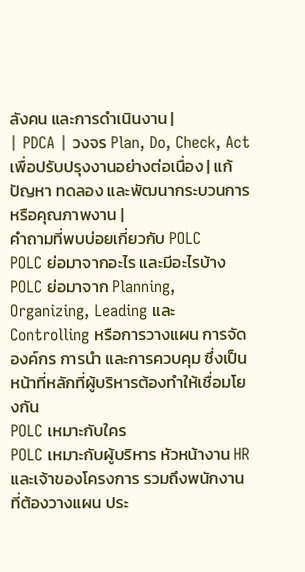ลังคน และการดำเนินงาน |
| PDCA | วงจร Plan, Do, Check, Act เพื่อปรับปรุงงานอย่างต่อเนื่อง | แก้ปัญหา ทดลอง และพัฒนากระบวนการหรือคุณภาพงาน |
คำถามที่พบบ่อยเกี่ยวกับ POLC
POLC ย่อมาจากอะไร และมีอะไรบ้าง
POLC ย่อมาจาก Planning, Organizing, Leading และ Controlling หรือการวางแผน การจัดองค์กร การนำ และการควบคุม ซึ่งเป็นหน้าที่หลักที่ผู้บริหารต้องทำให้เชื่อมโยงกัน
POLC เหมาะกับใคร
POLC เหมาะกับผู้บริหาร หัวหน้างาน HR และเจ้าของโครงการ รวมถึงพนักงานที่ต้องวางแผน ประ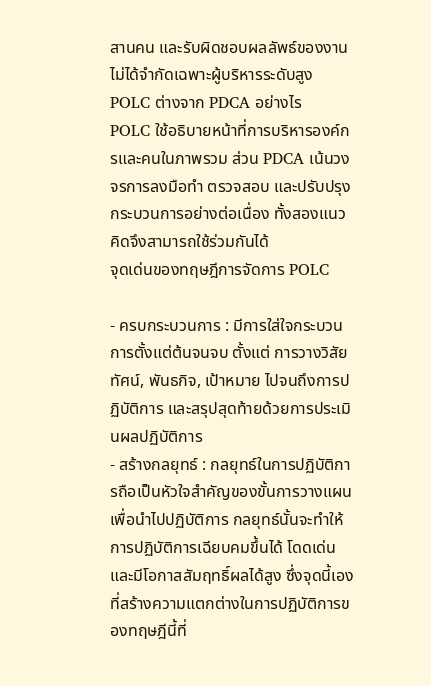สานคน และรับผิดชอบผลลัพธ์ของงาน ไม่ได้จำกัดเฉพาะผู้บริหารระดับสูง
POLC ต่างจาก PDCA อย่างไร
POLC ใช้อธิบายหน้าที่การบริหารองค์กรและคนในภาพรวม ส่วน PDCA เน้นวงจรการลงมือทำ ตรวจสอบ และปรับปรุงกระบวนการอย่างต่อเนื่อง ทั้งสองแนวคิดจึงสามารถใช้ร่วมกันได้
จุดเด่นของทฤษฎีการจัดการ POLC

- ครบกระบวนการ : มีการใส่ใจกระบวนการตั้งแต่ต้นจนจบ ตั้งแต่ การวางวิสัยทัศน์, พันธกิจ, เป้าหมาย ไปจนถึงการปฏิบัติการ และสรุปสุดท้ายด้วยการประเมินผลปฏิบัติการ
- สร้างกลยุทธ์ : กลยุทธ์ในการปฏิบัติการถือเป็นหัวใจสำคัญของขั้นการวางแผนเพื่อนำไปปฏิบัติการ กลยุทธ์นั้นจะทำให้การปฏิบัติการเฉียบคมขึ้นได้ โดดเด่น และมีโอกาสสัมฤทธิ์ผลได้สูง ซึ่งจุดนี้เองที่สร้างความแตกต่างในการปฏิบัติการของทฤษฎีนี้ที่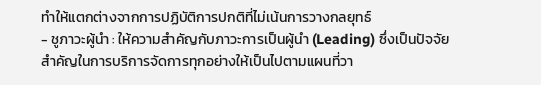ทำให้แตกต่างจากการปฏิบัติการปกติที่ไม่เน้นการวางกลยุทธ์
- ชูภาวะผู้นำ : ให้ความสำคัญกับภาวะการเป็นผู้นำ (Leading) ซึ่งเป็นปัจจัยสำคัญในการบริการจัดการทุกอย่างให้เป็นไปตามแผนที่วา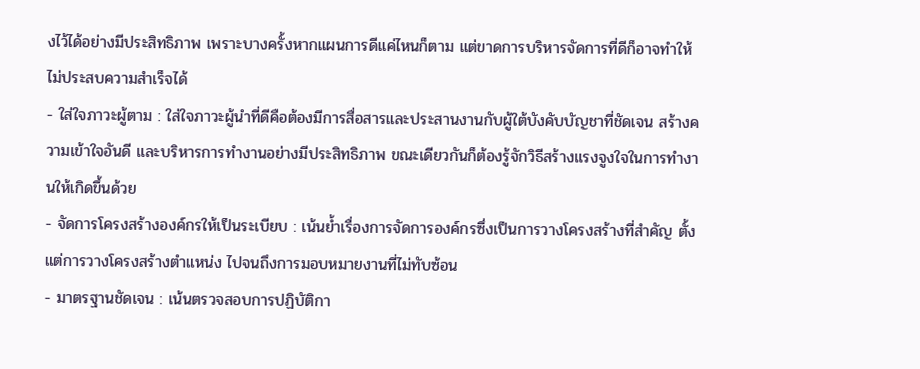งไว้ได้อย่างมีประสิทธิภาพ เพราะบางครั้งหากแผนการดีแค่ไหนก็ตาม แต่ขาดการบริหารจัดการที่ดีก็อาจทำให้ไม่ประสบความสำเร็จได้
- ใส่ใจภาวะผู้ตาม : ใส่ใจภาวะผู้นำที่ดีคือต้องมีการสื่อสารและประสานงานกับผู้ใต้บังคับบัญชาที่ชัดเจน สร้างความเข้าใจอันดี และบริหารการทำงานอย่างมีประสิทธิภาพ ขณะเดียวกันก็ต้องรู้จักวิธีสร้างแรงจูงใจในการทำงานให้เกิดขึ้นด้วย
- จัดการโครงสร้างองค์กรให้เป็นระเบียบ : เน้นย้ำเรื่องการจัดการองค์กรซึ่งเป็นการวางโครงสร้างที่สำคัญ ตั้งแต่การวางโครงสร้างตำแหน่ง ไปจนถึงการมอบหมายงานที่ไม่ทับซ้อน
- มาตรฐานชัดเจน : เน้นตรวจสอบการปฏิบัติกา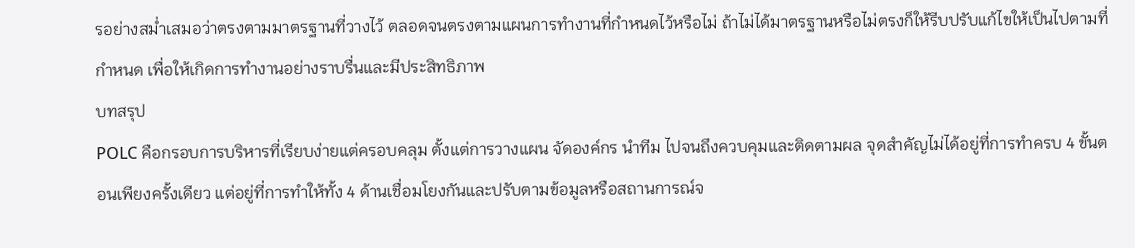รอย่างสม่ำเสมอว่าตรงตามมาตรฐานที่วางไว้ ตลอดจนตรงตามแผนการทำงานที่กำหนดไว้หรือไม่ ถ้าไม่ได้มาตรฐานหรือไม่ตรงก็ให้รีบปรับแก้ไขให้เป็นไปตามที่กำหนด เพื่อให้เกิดการทำงานอย่างราบรื่นและมีประสิทธิภาพ
บทสรุป
POLC คือกรอบการบริหารที่เรียบง่ายแต่ครอบคลุม ตั้งแต่การวางแผน จัดองค์กร นำทีม ไปจนถึงควบคุมและติดตามผล จุดสำคัญไม่ได้อยู่ที่การทำครบ 4 ขั้นตอนเพียงครั้งเดียว แต่อยู่ที่การทำให้ทั้ง 4 ด้านเชื่อมโยงกันและปรับตามข้อมูลหรือสถานการณ์จ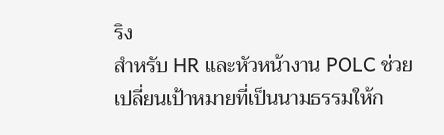ริง
สำหรับ HR และหัวหน้างาน POLC ช่วยเปลี่ยนเป้าหมายที่เป็นนามธรรมให้ก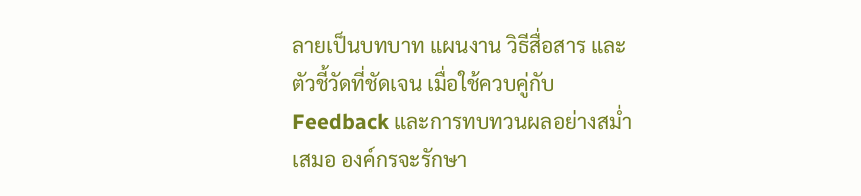ลายเป็นบทบาท แผนงาน วิธีสื่อสาร และตัวชี้วัดที่ชัดเจน เมื่อใช้ควบคู่กับ Feedback และการทบทวนผลอย่างสม่ำเสมอ องค์กรจะรักษา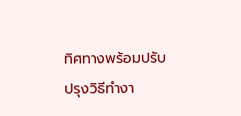ทิศทางพร้อมปรับปรุงวิธีทำงา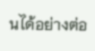นได้อย่างต่อ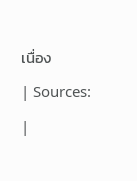เนื่อง
| Sources: |